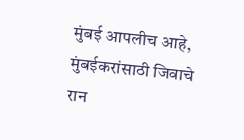मुंबई आपलीच आहे, मुंबईकरांसाठी जिवाचे रान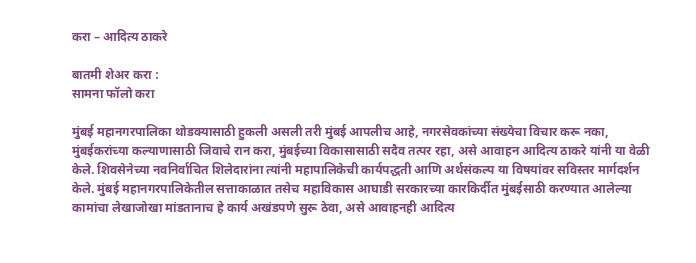करा – आदित्य ठाकरे

बातमी शेअर करा :
सामना फॉलो करा

मुंबई महानगरपालिका थोडक्यासाठी हुकली असली तरी मुंबई आपलीच आहे, नगरसेवकांच्या संख्येचा विचार करू नका, मुंबईकरांच्या कल्याणासाठी जिवाचे रान करा, मुंबईच्या विकासासाठी सदैव तत्पर रहा, असे आवाहन आदित्य ठाकरे यांनी या वेळी केले. शिवसेनेच्या नवनिर्वाचित शिलेदारांना त्यांनी महापालिकेची कार्यपद्धती आणि अर्थसंकल्प या विषयांवर सविस्तर मार्गदर्शन केले. मुंबई महानगरपालिकेतील सत्ताकाळात तसेच महाविकास आघाडी सरकारच्या कारकिर्दीत मुंबईसाठी करण्यात आलेल्या कामांचा लेखाजोखा मांडतानाच हे कार्य अखंडपणे सुरू ठेवा, असे आवाहनही आदित्य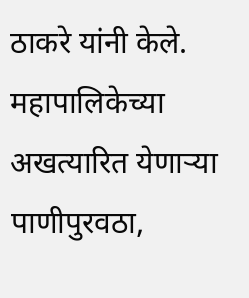ठाकरे यांनी केले. महापालिकेच्या अखत्यारित येणाऱ्या पाणीपुरवठा,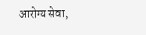आरोग्य सेवा,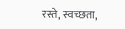रस्ते, स्वच्छता,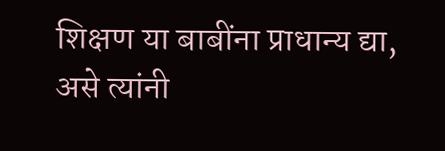शिक्षण या बाबींना प्राधान्य द्या, असे त्यांनी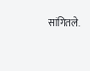सांगितले.